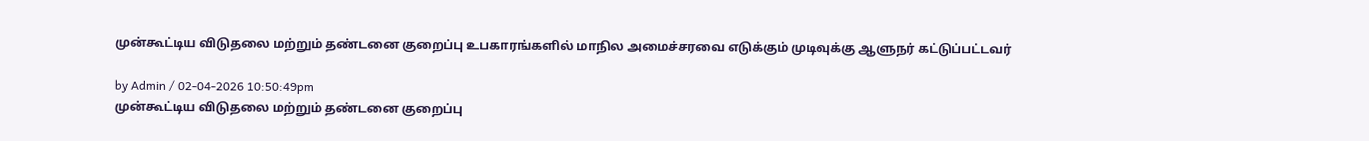முன்கூட்டிய விடுதலை மற்றும் தண்டனை குறைப்பு உபகாரங்களில் மாநில அமைச்சரவை எடுக்கும் முடிவுக்கு ஆளுநர் கட்டுப்பட்டவர்

by Admin / 02-04-2026 10:50:49pm
முன்கூட்டிய விடுதலை மற்றும் தண்டனை குறைப்பு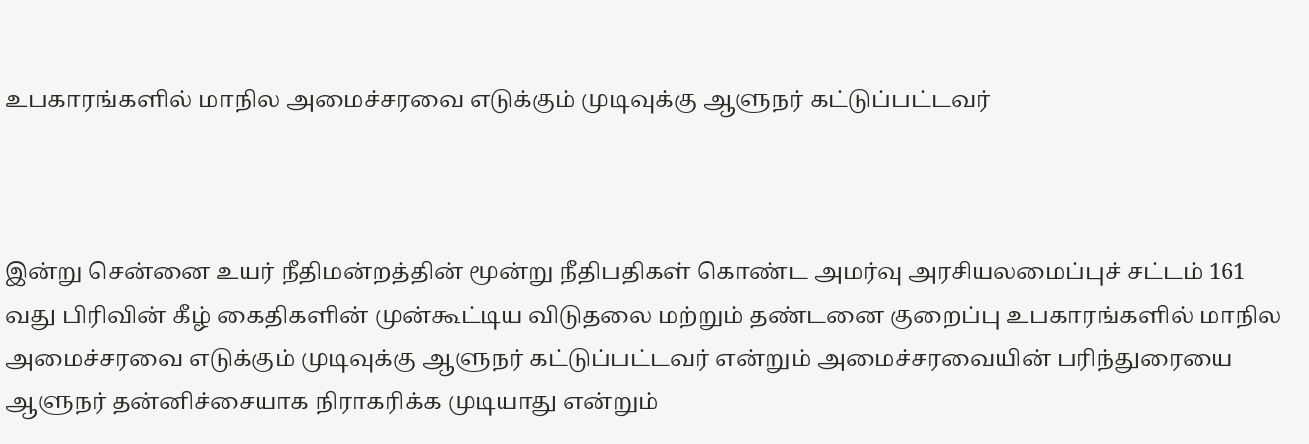உபகாரங்களில் மாநில அமைச்சரவை எடுக்கும் முடிவுக்கு ஆளுநர் கட்டுப்பட்டவர்



இன்று சென்னை உயர் நீதிமன்றத்தின் மூன்று நீதிபதிகள் கொண்ட அமர்வு அரசியலமைப்புச் சட்டம் 161 வது பிரிவின் கீழ் கைதிகளின் முன்கூட்டிய விடுதலை மற்றும் தண்டனை குறைப்பு உபகாரங்களில் மாநில அமைச்சரவை எடுக்கும் முடிவுக்கு ஆளுநர் கட்டுப்பட்டவர் என்றும் அமைச்சரவையின் பரிந்துரையை ஆளுநர் தன்னிச்சையாக நிராகரிக்க முடியாது என்றும்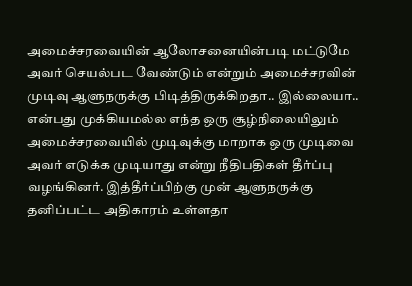அமைச்சரவையின் ஆலோசனையின்படி மட்டுமே அவர் செயல்பட வேண்டும் என்றும் அமைச்சரவின் முடிவு ஆளுநருக்கு பிடித்திருக்கிறதா.. இல்லையா.. என்பது முக்கியமல்ல எந்த ஒரு சூழ்நிலையிலும் அமைச்சரவையில் முடிவுக்கு மாறாக ஒரு முடிவை அவர் எடுக்க முடியாது என்று நீதிபதிகள் தீர்ப்பு வழங்கினர். இத்தீர்ப்பிற்கு முன் ஆளுநருக்கு தனிப்பட்ட அதிகாரம் உள்ளதா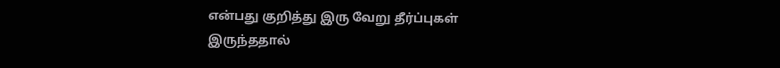என்பது குறித்து இரு வேறு தீர்ப்புகள் இருந்ததால்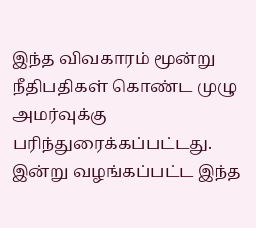இந்த விவகாரம் மூன்று நீதிபதிகள் கொண்ட முழு அமர்வுக்கு பரிந்துரைக்கப்பட்டது. இன்று வழங்கப்பட்ட இந்த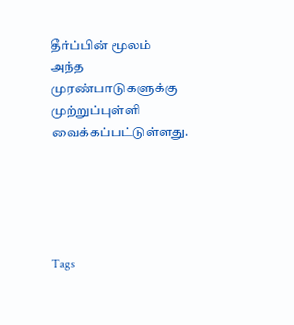தீர்ப்பின் மூலம் அந்த முரண்பாடுகளுக்கு முற்றுப்புள்ளி வைக்கப்பட்டுள்ளது.





Tags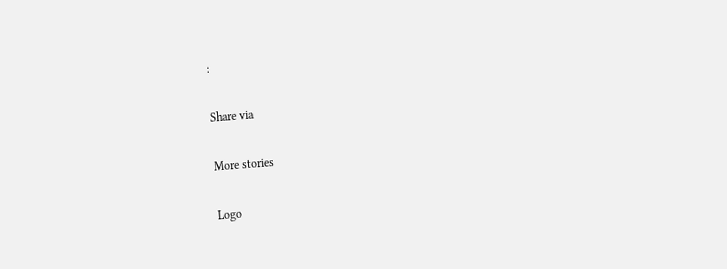:

Share via

More stories

Logo